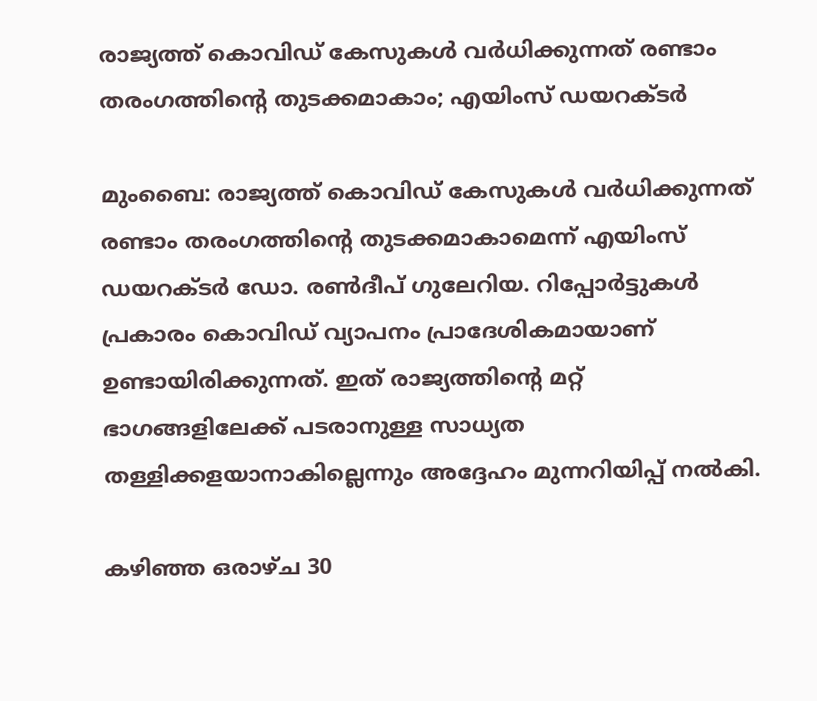രാജ്യത്ത് കൊവിഡ് കേസുകള്‍ വര്‍ധിക്കുന്നത് രണ്ടാം തരംഗത്തിന്റെ തുടക്കമാകാം; എയിംസ് ഡയറക്ടര്‍

മുംബൈ: രാജ്യത്ത് കൊവിഡ് കേസുകള്‍ വര്‍ധിക്കുന്നത് രണ്ടാം തരംഗത്തിന്റെ തുടക്കമാകാമെന്ന് എയിംസ് ഡയറക്ടര്‍ ഡോ. രണ്‍ദീപ് ഗുലേറിയ. റിപ്പോര്‍ട്ടുകള്‍ പ്രകാരം കൊവിഡ് വ്യാപനം പ്രാദേശികമായാണ് ഉണ്ടായിരിക്കുന്നത്. ഇത് രാജ്യത്തിന്റെ മറ്റ് ഭാഗങ്ങളിലേക്ക് പടരാനുള്ള സാധ്യത തള്ളിക്കളയാനാകില്ലെന്നും അദ്ദേഹം മുന്നറിയിപ്പ് നല്‍കി.

കഴിഞ്ഞ ഒരാഴ്ച 30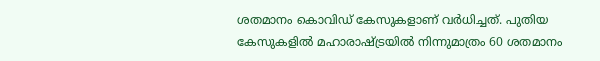ശതമാനം കൊവിഡ് കേസുകളാണ് വര്‍ധിച്ചത്. പുതിയ കേസുകളില്‍ മഹാരാഷ്ട്രയില്‍ നിന്നുമാത്രം 60 ശതമാനം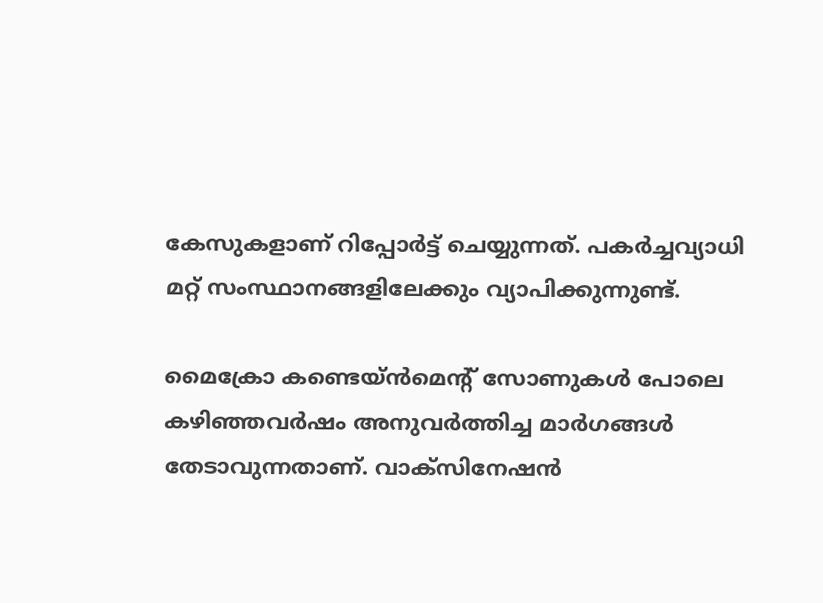കേസുകളാണ് റിപ്പോര്‍ട്ട് ചെയ്യുന്നത്. പകര്‍ച്ചവ്യാധി മറ്റ് സംസ്ഥാനങ്ങളിലേക്കും വ്യാപിക്കുന്നുണ്ട്.

മൈക്രോ കണ്ടെയ്ന്‍മെന്റ് സോണുകള്‍ പോലെ കഴിഞ്ഞവര്‍ഷം അനുവര്‍ത്തിച്ച മാര്‍ഗങ്ങള്‍ തേടാവുന്നതാണ്. വാക്സിനേഷന്‍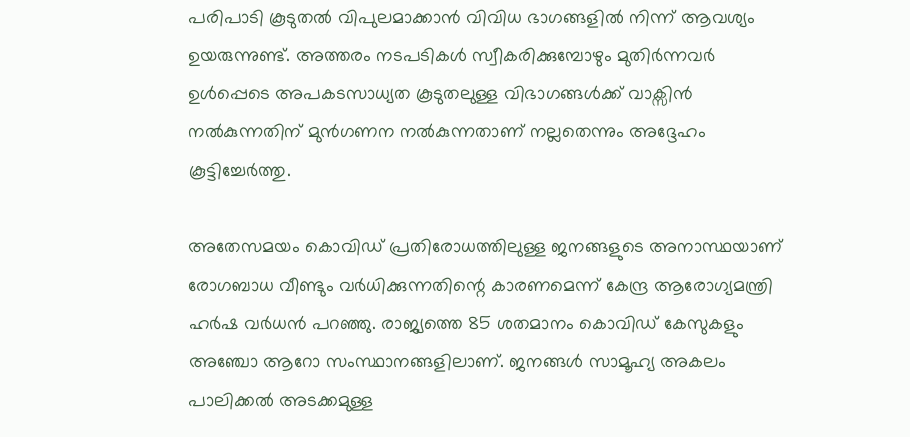പരിപാടി കൂടുതല്‍ വിപുലമാക്കാന്‍ വിവിധ ഭാഗങ്ങളില്‍ നിന്ന് ആവശ്യം ഉയരുന്നുണ്ട്. അത്തരം നടപടികള്‍ സ്വീകരിക്കുമ്പോഴും മുതിര്‍ന്നവര്‍ ഉള്‍പ്പെടെ അപകടസാധ്യത കൂടുതലുള്ള വിഭാഗങ്ങള്‍ക്ക് വാക്സിന്‍ നല്‍കുന്നതിന് മുന്‍ഗണന നല്‍കുന്നതാണ് നല്ലതെന്നും അദ്ദേഹം കൂട്ടിച്ചേര്‍ത്തു.

അതേസമയം കൊവിഡ് പ്രതിരോധത്തിലുള്ള ജനങ്ങളുടെ അനാസ്ഥയാണ് രോഗബാധ വീണ്ടും വര്‍ധിക്കുന്നതിന്റെ കാരണമെന്ന് കേന്ദ്ര ആരോഗ്യമന്ത്രി ഹര്‍ഷ വര്‍ധന്‍ പറഞ്ഞു. രാജ്യത്തെ 85 ശതമാനം കൊവിഡ് കേസുകളും അഞ്ചോ ആറോ സംസ്ഥാനങ്ങളിലാണ്. ജനങ്ങള്‍ സാമൂഹ്യ അകലം പാലിക്കല്‍ അടക്കമുള്ള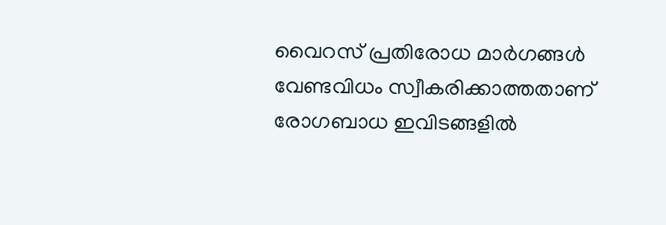വൈറസ് പ്രതിരോധ മാര്‍ഗങ്ങള്‍ വേണ്ടവിധം സ്വീകരിക്കാത്തതാണ് രോഗബാധ ഇവിടങ്ങളില്‍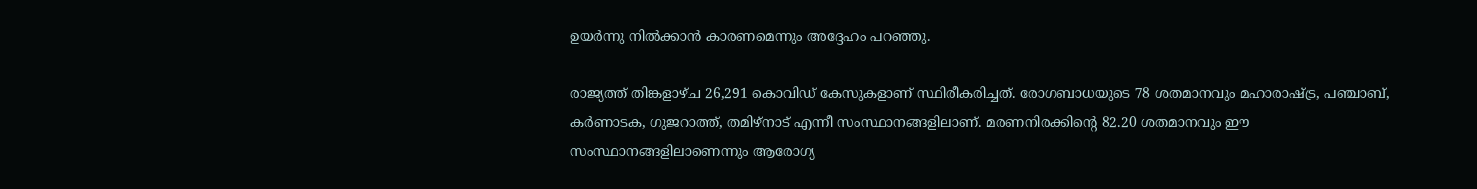ഉയര്‍ന്നു നില്‍ക്കാന്‍ കാരണമെന്നും അദ്ദേഹം പറഞ്ഞു.

രാജ്യത്ത് തിങ്കളാഴ്ച 26,291 കൊവിഡ് കേസുകളാണ് സ്ഥിരീകരിച്ചത്. രോഗബാധയുടെ 78 ശതമാനവും മഹാരാഷ്ട്ര, പഞ്ചാബ്, കര്‍ണാടക, ഗുജറാത്ത്, തമിഴ്നാട് എന്നീ സംസ്ഥാനങ്ങളിലാണ്. മരണനിരക്കിന്റെ 82.20 ശതമാനവും ഈ സംസ്ഥാനങ്ങളിലാണെന്നും ആരോഗ്യ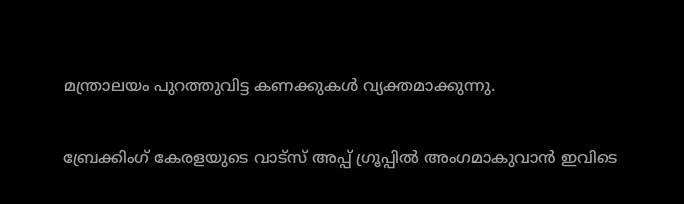മന്ത്രാലയം പുറത്തുവിട്ട കണക്കുകള്‍ വ്യക്തമാക്കുന്നു.

ബ്രേക്കിംഗ് കേരളയുടെ വാട്സ് അപ്പ് ഗ്രൂപ്പിൽ അംഗമാകുവാൻ ഇവിടെ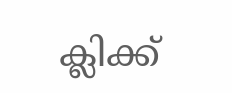ക്ലിക്ക്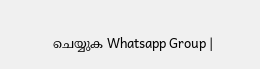ചെയ്യുക Whatsapp Group |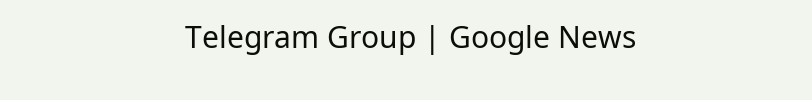Telegram Group | Google News